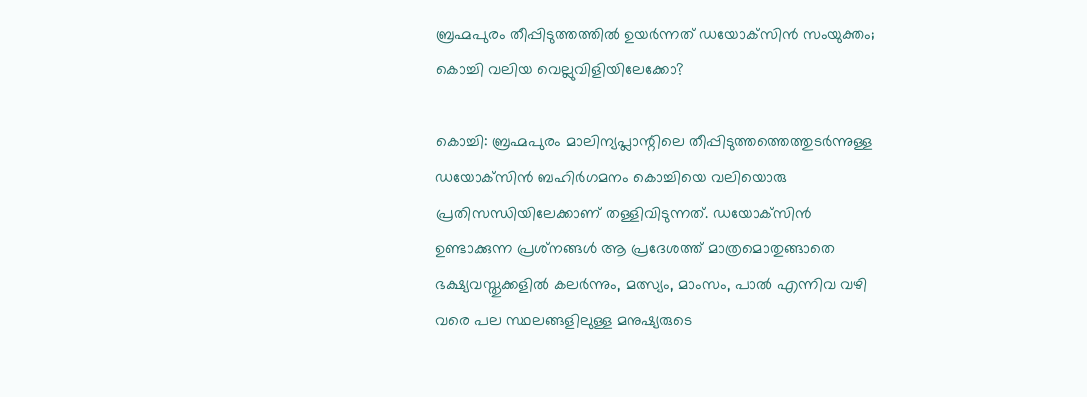ബ്രഹ്മപുരം തീപ്പിടുത്തത്തില്‍ ഉയര്‍ന്നത് ഡയോക്‌സിന്‍ സംയുക്തം; കൊച്ചി വലിയ വെല്ലുവിളിയിലേക്കോ?

കൊച്ചി: ബ്രഹ്മപുരം മാലിന്യപ്ലാന്റിലെ തീപ്പിടുത്തത്തെത്തുടര്‍ന്നുള്ള ഡയോക്‌സിന്‍ ബഹിര്‍ഗമനം കൊച്ചിയെ വലിയൊരു പ്രതിസന്ധിയിലേക്കാണ് തള്ളിവിടുന്നത്. ഡയോക്‌സിന്‍ ഉണ്ടാക്കുന്ന പ്രശ്‌നങ്ങള്‍ ആ പ്രദേശത്ത് മാത്രമൊതുങ്ങാതെ ഭക്ഷ്യവസ്തുക്കളില്‍ കലര്‍ന്നും, മത്സ്യം, മാംസം, പാല്‍ എന്നിവ വഴി വരെ പല സ്ഥലങ്ങളിലുള്ള മനുഷ്യരുടെ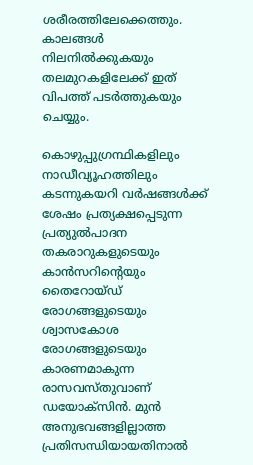ശരീരത്തിലേക്കെത്തും. കാലങ്ങള്‍ നിലനില്‍ക്കുകയും തലമുറകളിലേക്ക് ഇത് വിപത്ത് പടര്‍ത്തുകയും ചെയ്യും.

കൊഴുപ്പുഗ്രന്ഥികളിലും നാഡീവ്യൂഹത്തിലും കടന്നുകയറി വര്‍ഷങ്ങള്‍ക്ക് ശേഷം പ്രത്യക്ഷപ്പെടുന്ന പ്രത്യുല്‍പാദന തകരാറുകളുടെയും കാന്‍സറിന്റെയും തൈറോയ്ഡ് രോഗങ്ങളുടെയും ശ്വാസകോശ രോഗങ്ങളുടെയും കാരണമാകുന്ന രാസവസ്തുവാണ് ഡയോക്‌സിന്‍. മുന്‍ അനുഭവങ്ങളില്ലാത്ത പ്രതിസന്ധിയായതിനാല്‍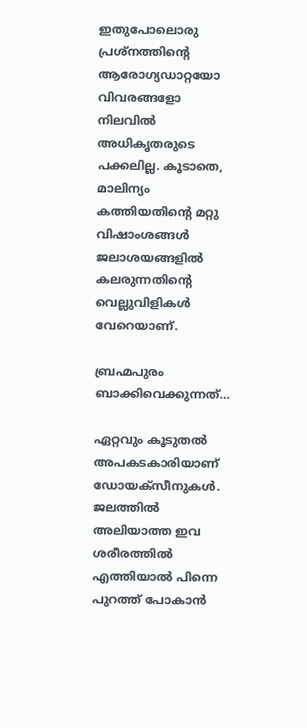ഇതുപോലൊരു പ്രശ്‌നത്തിന്റെ ആരോഗ്യഡാറ്റയോ വിവരങ്ങളോ നിലവില്‍ അധികൃതരുടെ പക്കലില്ല. കൂടാതെ, മാലിന്യം കത്തിയതിന്റെ മറ്റു വിഷാംശങ്ങള്‍ ജലാശയങ്ങളില്‍ കലരുന്നതിന്റെ വെല്ലുവിളികള്‍ വേറെയാണ്.

ബ്രഹ്മപുരം ബാക്കിവെക്കുന്നത്…

ഏറ്റവും കൂടുതല്‍ അപകടകാരിയാണ് ഡോയക്സീനുകള്‍. ജലത്തില്‍ അലിയാത്ത ഇവ ശരീരത്തില്‍ എത്തിയാല്‍ പിന്നെ പുറത്ത് പോകാന്‍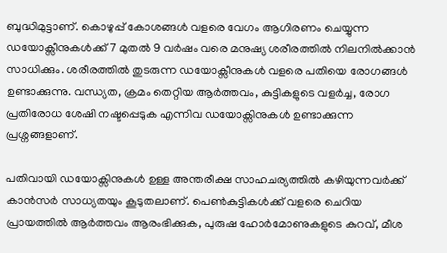ബുദ്ധിമുട്ടാണ്. കൊഴുപ്പ് കോശങ്ങള്‍ വളരെ വേഗം ആഗിരണം ചെയ്യുന്ന ഡയോക്സീനുകള്‍ക്ക് 7 മുതല്‍ 9 വര്‍ഷം വരെ മനുഷ്യ ശരീരത്തില്‍ നിലനില്‍ക്കാന്‍ സാധിക്കും. ശരീരത്തില്‍ തുടരുന്ന ഡയോക്സീനുകള്‍ വളരെ പതിയെ രോഗങ്ങള്‍ ഉണ്ടാക്കുന്നു. വന്ധ്യത, ക്രമം തെറ്റിയ ആര്‍ത്തവം, കുട്ടികളുടെ വളര്‍ച്ച, രോഗ പ്രതിരോധ ശേഷി നഷ്ടപ്പെടുക എന്നിവ ഡയോക്സിനുകള്‍ ഉണ്ടാക്കുന്ന പ്രശ്നങ്ങളാണ്.

പതിവായി ഡയോക്സിനുകള്‍ ഉള്ള അന്തരീക്ഷ സാഹചര്യത്തില്‍ കഴിയുന്നവര്‍ക്ക് കാന്‍സര്‍ സാധ്യതയും കൂടുതലാണ്. പെണ്‍കുട്ടികള്‍ക്ക് വളരെ ചെറിയ പ്രായത്തില്‍ ആര്‍ത്തവം ആരംഭിക്കുക, പുരുഷ ഹോര്‍മോണുകളുടെ കുറവ്, മീശ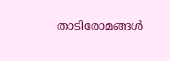താടിരോമങ്ങള്‍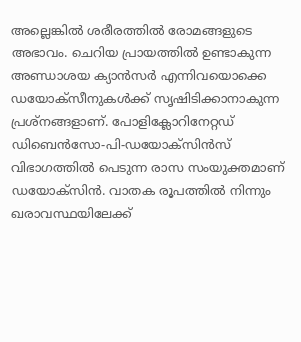അല്ലെങ്കില്‍ ശരീരത്തില്‍ രോമങ്ങളുടെ അഭാവം. ചെറിയ പ്രായത്തില്‍ ഉണ്ടാകുന്ന അണ്ഡാശയ ക്യാന്‍സര്‍ എന്നിവയൊക്കെ ഡയോക്സീനുകള്‍ക്ക് സൃഷിടിക്കാനാകുന്ന പ്രശ്നങ്ങളാണ്. പോളിക്ലോറിനേറ്റഡ് ഡിബെന്‍സോ-പി-ഡയോക്സിന്‍സ് വിഭാഗത്തില്‍ പെടുന്ന രാസ സംയുക്തമാണ് ഡയോക്സിന്‍. വാതക രൂപത്തില്‍ നിന്നും ഖരാവസ്ഥയിലേക്ക്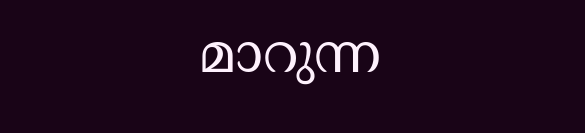മാറുന്ന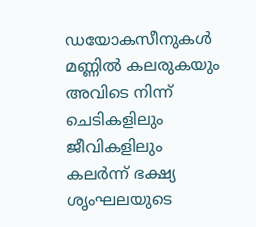ഡയോകസീനുകള്‍ മണ്ണില്‍ കലരുകയും അവിടെ നിന്ന് ചെടികളിലും ജീവികളിലും കലര്‍ന്ന് ഭക്ഷ്യ ശൃംഘലയുടെ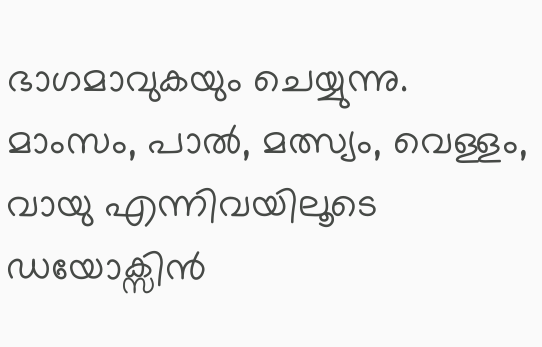ഭാഗമാവുകയും ചെയ്യുന്നു. മാംസം, പാല്‍, മത്സ്യം, വെള്ളം, വായു എന്നിവയിലൂടെ ഡയോക്സിന്‍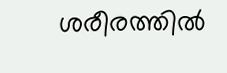ശരീരത്തില്‍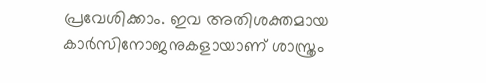പ്രവേശിക്കാം. ഇവ അതിശക്തമായ കാര്‍സിനോജനുകളായാണ് ശാസ്ത്രം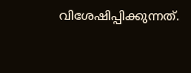വിശേഷിപ്പിക്കുന്നത്.